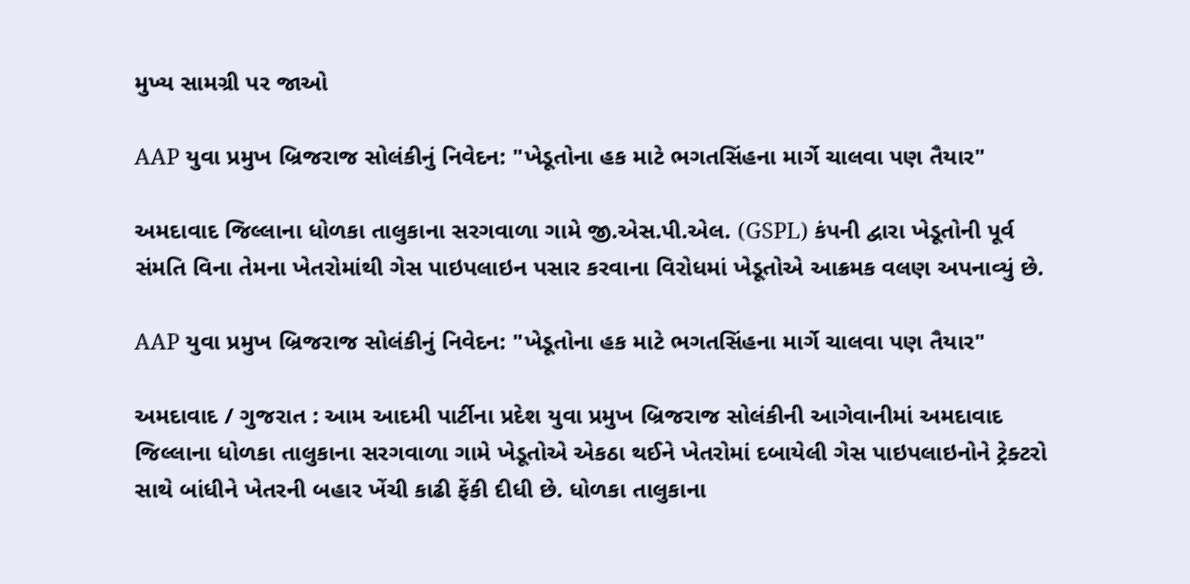મુખ્ય સામગ્રી પર જાઓ

AAP યુવા પ્રમુખ બ્રિજરાજ સોલંકીનું નિવેદન: "ખેડૂતોના હક માટે ભગતસિંહના માર્ગે ચાલવા પણ તૈયાર"

અમદાવાદ જિલ્લાના ધોળકા તાલુકાના સરગવાળા ગામે જી.એસ.પી.એલ. (GSPL) કંપની દ્વારા ખેડૂતોની પૂર્વ સંમતિ વિના તેમના ખેતરોમાંથી ગેસ પાઇપલાઇન પસાર કરવાના વિરોધમાં ખેડૂતોએ આક્રમક વલણ અપનાવ્યું છે.

AAP યુવા પ્રમુખ બ્રિજરાજ સોલંકીનું નિવેદન: "ખેડૂતોના હક માટે ભગતસિંહના માર્ગે ચાલવા પણ તૈયાર"

અમદાવાદ / ગુજરાત : આમ આદમી પાર્ટીના પ્રદેશ યુવા પ્રમુખ બ્રિજરાજ સોલંકીની આગેવાનીમાં અમદાવાદ જિલ્લાના ધોળકા તાલુકાના સરગવાળા ગામે ખેડૂતોએ એકઠા થઈને ખેતરોમાં દબાયેલી ગેસ પાઇપલાઇનોને ટ્રેક્ટરો સાથે બાંધીને ખેતરની બહાર ખેંચી કાઢી ફેંકી દીધી છે. ધોળકા તાલુકાના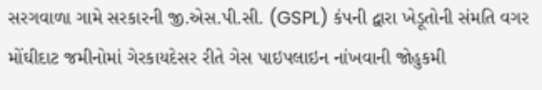સરગવાળા ગામે સરકારની જી.એસ.પી.સી. (GSPL) કંપની દ્વારા ખેડૂતોની સંમતિ વગર મોંઘીદાટ જમીનોમાં ગેરકાયદેસર રીતે ગેસ પાઇપલાઇન નાંખવાની જોહુકમી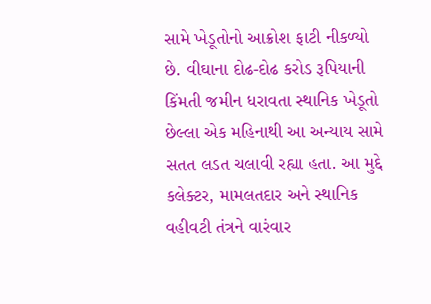સામે ખેડૂતોનો આક્રોશ ફાટી નીકળ્યો છે. વીઘાના દોઢ-દોઢ કરોડ રૂપિયાની કિંમતી જમીન ધરાવતા સ્થાનિક ખેડૂતો છેલ્લા એક મહિનાથી આ અન્યાય સામે સતત લડત ચલાવી રહ્યા હતા. આ મુદ્દે કલેક્ટર, મામલતદાર અને સ્થાનિક વહીવટી તંત્રને વારંવાર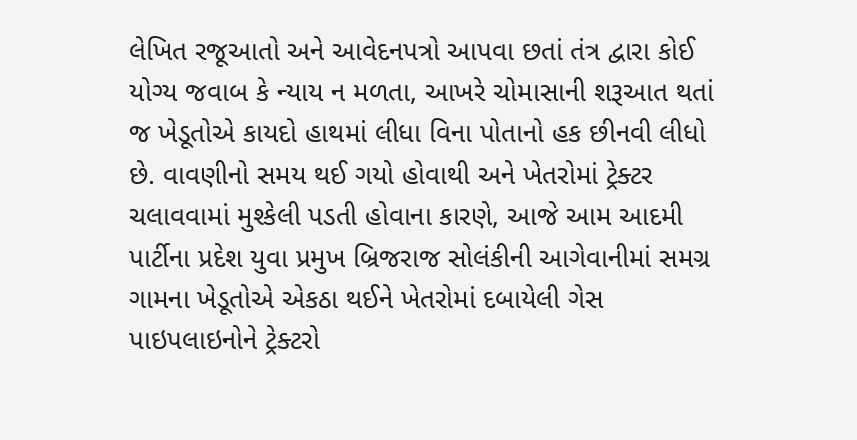લેખિત રજૂઆતો અને આવેદનપત્રો આપવા છતાં તંત્ર દ્વારા કોઈ યોગ્ય જવાબ કે ન્યાય ન મળતા, આખરે ચોમાસાની શરૂઆત થતાં જ ખેડૂતોએ કાયદો હાથમાં લીધા વિના પોતાનો હક છીનવી લીધો છે. વાવણીનો સમય થઈ ગયો હોવાથી અને ખેતરોમાં ટ્રેક્ટર ચલાવવામાં મુશ્કેલી પડતી હોવાના કારણે, આજે આમ આદમી પાર્ટીના પ્રદેશ યુવા પ્રમુખ બ્રિજરાજ સોલંકીની આગેવાનીમાં સમગ્ર ગામના ખેડૂતોએ એકઠા થઈને ખેતરોમાં દબાયેલી ગેસ પાઇપલાઇનોને ટ્રેક્ટરો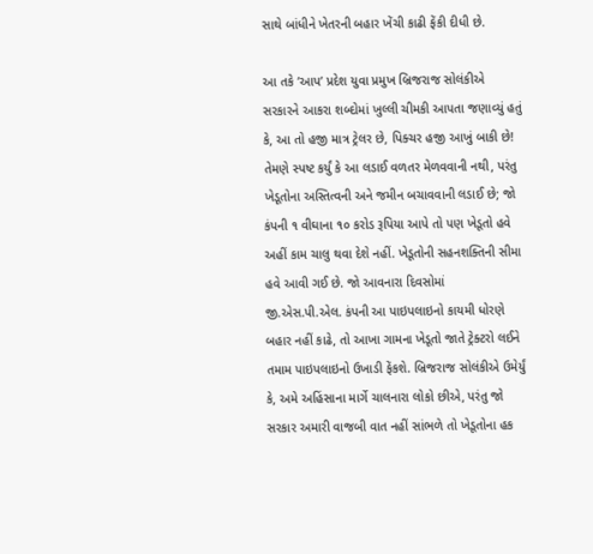સાથે બાંધીને ખેતરની બહાર ખેંચી કાઢી ફેંકી દીધી છે.

આ તકે ’આપ’ પ્રદેશ યુવા પ્રમુખ બ્રિજરાજ સોલંકીએ સરકારને આકરા શબ્દોમાં ખુલ્લી ચીમકી આપતા જણાવ્યું હતું કે, આ તો હજી માત્ર ટ્રેલર છે, પિક્ચર હજી આખું બાકી છે! તેમણે સ્પષ્ટ કર્યું કે આ લડાઈ વળતર મેળવવાની નથી, પરંતુ ખેડૂતોના અસ્તિત્વની અને જમીન બચાવવાની લડાઈ છે; જો કંપની ૧ વીઘાના ૧૦ કરોડ રૂપિયા આપે તો પણ ખેડૂતો હવે અહીં કામ ચાલુ થવા દેશે નહીં. ખેડૂતોની સહનશક્તિની સીમા હવે આવી ગઈ છે. જો આવનારા દિવસોમાં જી.એસ.પી.એલ. કંપની આ પાઇપલાઇનો કાયમી ધોરણે બહાર નહીં કાઢે, તો આખા ગામના ખેડૂતો જાતે ટ્રેક્ટરો લઈને તમામ પાઇપલાઇનો ઉખાડી ફેંકશે. બ્રિજરાજ સોલંકીએ ઉમેર્યું કે, અમે અહિંસાના માર્ગે ચાલનારા લોકો છીએ, પરંતુ જો સરકાર અમારી વાજબી વાત નહીં સાંભળે તો ખેડૂતોના હક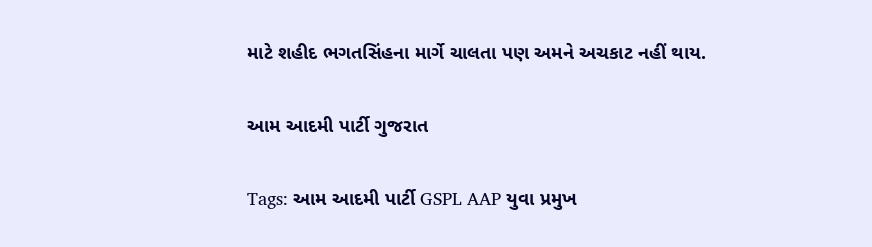માટે શહીદ ભગતસિંહના માર્ગે ચાલતા પણ અમને અચકાટ નહીં થાય.

આમ આદમી પાર્ટી ગુજરાત

Tags: આમ આદમી પાર્ટી GSPL AAP યુવા પ્રમુખ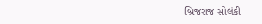બ્રિજરાજ સોલંકી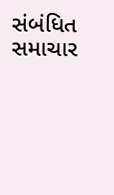સંબંધિત સમાચાર